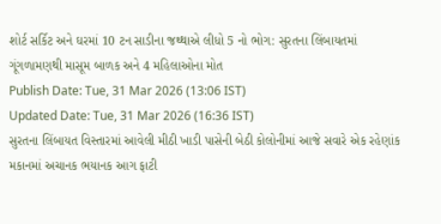શોર્ટ સર્કિટ અને ઘરમાં 10 ટન સાડીના જથ્થાએ લીધો 5 નો ભોગ: સુરતના લિંબાયતમાં ગૂંગળામણથી માસૂમ બાળક અને 4 મહિલાઓના મોત
Publish Date: Tue, 31 Mar 2026 (13:06 IST)
Updated Date: Tue, 31 Mar 2026 (16:36 IST)
સુરતના લિંબાયત વિસ્તારમાં આવેલી મીઠી ખાડી પાસેની બેઠી કોલોનીમાં આજે સવારે એક રહેણાંક મકાનમાં અચાનક ભયાનક આગ ફાટી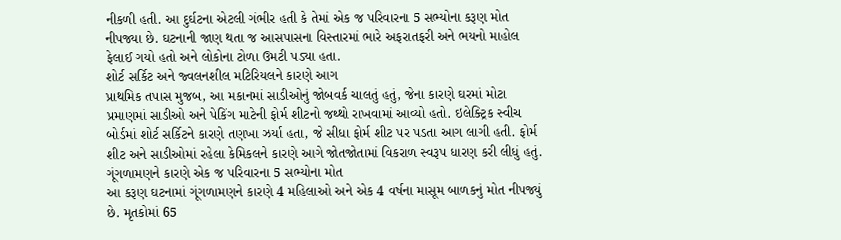નીકળી હતી. આ દુર્ઘટના એટલી ગંભીર હતી કે તેમાં એક જ પરિવારના 5 સભ્યોના કરૂણ મોત નીપજ્યા છે. ઘટનાની જાણ થતા જ આસપાસના વિસ્તારમાં ભારે અફરાતફરી અને ભયનો માહોલ ફેલાઈ ગયો હતો અને લોકોના ટોળા ઉમટી પડ્યા હતા.
શોર્ટ સર્કિટ અને જ્વલનશીલ મટિરિયલને કારણે આગ
પ્રાથમિક તપાસ મુજબ, આ મકાનમાં સાડીઓનું જોબવર્ક ચાલતું હતું, જેના કારણે ઘરમાં મોટા પ્રમાણમાં સાડીઓ અને પેકિંગ માટેની ફોર્મ શીટનો જથ્થો રાખવામાં આવ્યો હતો. ઇલેક્ટ્રિક સ્વીચ બોર્ડમાં શોર્ટ સર્કિટને કારણે તણખા ઝર્યા હતા, જે સીધા ફોર્મ શીટ પર પડતા આગ લાગી હતી. ફોર્મ શીટ અને સાડીઓમાં રહેલા કેમિકલને કારણે આગે જોતજોતામાં વિકરાળ સ્વરૂપ ધારણ કરી લીધું હતું.
ગૂંગળામણને કારણે એક જ પરિવારના 5 સભ્યોના મોત
આ કરૂણ ઘટનામાં ગૂંગળામણને કારણે 4 મહિલાઓ અને એક 4 વર્ષના માસૂમ બાળકનું મોત નીપજ્યું છે. મૃતકોમાં 65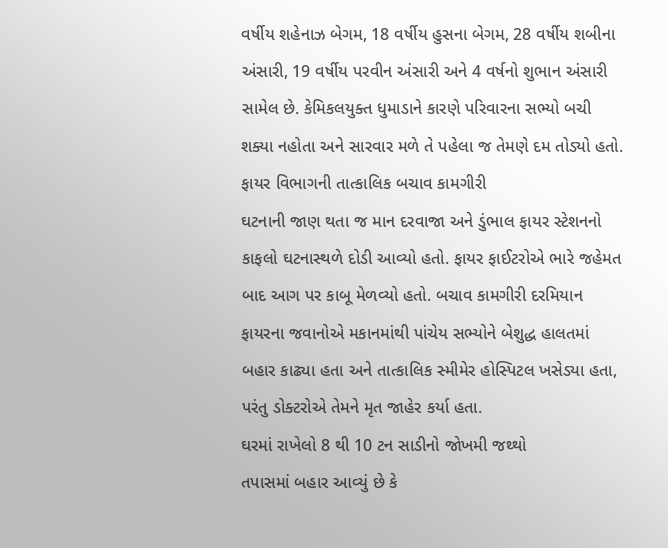વર્ષીય શહેનાઝ બેગમ, 18 વર્ષીય હુસના બેગમ, 28 વર્ષીય શબીના અંસારી, 19 વર્ષીય પરવીન અંસારી અને 4 વર્ષનો શુભાન અંસારી સામેલ છે. કેમિકલયુક્ત ધુમાડાને કારણે પરિવારના સભ્યો બચી શક્યા નહોતા અને સારવાર મળે તે પહેલા જ તેમણે દમ તોડ્યો હતો.
ફાયર વિભાગની તાત્કાલિક બચાવ કામગીરી
ઘટનાની જાણ થતા જ માન દરવાજા અને ડુંભાલ ફાયર સ્ટેશનનો કાફલો ઘટનાસ્થળે દોડી આવ્યો હતો. ફાયર ફાઈટરોએ ભારે જહેમત બાદ આગ પર કાબૂ મેળવ્યો હતો. બચાવ કામગીરી દરમિયાન ફાયરના જવાનોએ મકાનમાંથી પાંચેય સભ્યોને બેશુદ્ધ હાલતમાં બહાર કાઢ્યા હતા અને તાત્કાલિક સ્મીમેર હોસ્પિટલ ખસેડ્યા હતા, પરંતુ ડોક્ટરોએ તેમને મૃત જાહેર કર્યા હતા.
ઘરમાં રાખેલો 8 થી 10 ટન સાડીનો જોખમી જથ્થો
તપાસમાં બહાર આવ્યું છે કે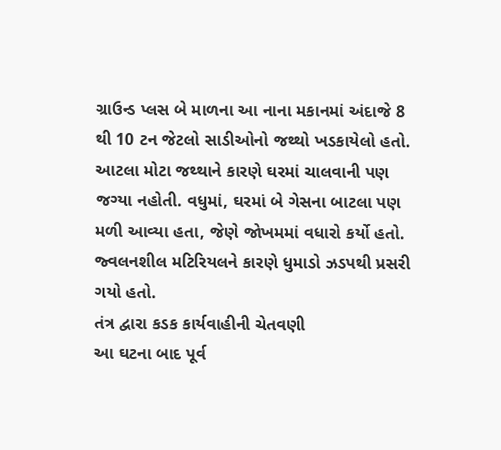ગ્રાઉન્ડ પ્લસ બે માળના આ નાના મકાનમાં અંદાજે 8 થી 10 ટન જેટલો સાડીઓનો જથ્થો ખડકાયેલો હતો. આટલા મોટા જથ્થાને કારણે ઘરમાં ચાલવાની પણ જગ્યા નહોતી. વધુમાં, ઘરમાં બે ગેસના બાટલા પણ મળી આવ્યા હતા, જેણે જોખમમાં વધારો કર્યો હતો. જ્વલનશીલ મટિરિયલને કારણે ધુમાડો ઝડપથી પ્રસરી ગયો હતો.
તંત્ર દ્વારા કડક કાર્યવાહીની ચેતવણી
આ ઘટના બાદ પૂર્વ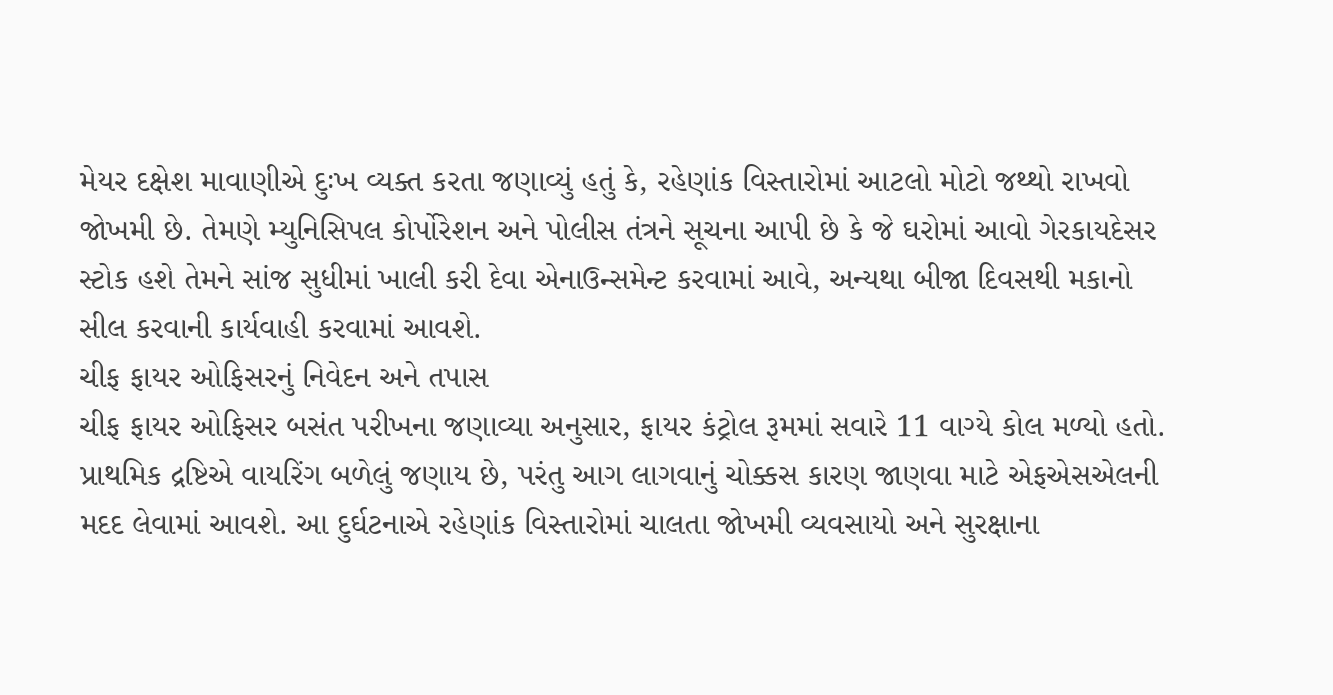મેયર દક્ષેશ માવાણીએ દુઃખ વ્યક્ત કરતા જણાવ્યું હતું કે, રહેણાંક વિસ્તારોમાં આટલો મોટો જથ્થો રાખવો જોખમી છે. તેમણે મ્યુનિસિપલ કોર્પોરેશન અને પોલીસ તંત્રને સૂચના આપી છે કે જે ઘરોમાં આવો ગેરકાયદેસર સ્ટોક હશે તેમને સાંજ સુધીમાં ખાલી કરી દેવા એનાઉન્સમેન્ટ કરવામાં આવે, અન્યથા બીજા દિવસથી મકાનો સીલ કરવાની કાર્યવાહી કરવામાં આવશે.
ચીફ ફાયર ઓફિસરનું નિવેદન અને તપાસ
ચીફ ફાયર ઓફિસર બસંત પરીખના જણાવ્યા અનુસાર, ફાયર કંટ્રોલ રૂમમાં સવારે 11 વાગ્યે કોલ મળ્યો હતો. પ્રાથમિક દ્રષ્ટિએ વાયરિંગ બળેલું જણાય છે, પરંતુ આગ લાગવાનું ચોક્કસ કારણ જાણવા માટે એફએસએલની મદદ લેવામાં આવશે. આ દુર્ઘટનાએ રહેણાંક વિસ્તારોમાં ચાલતા જોખમી વ્યવસાયો અને સુરક્ષાના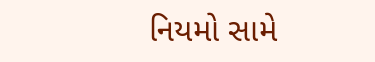નિયમો સામે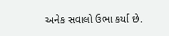અનેક સવાલો ઉભા કર્યા છે.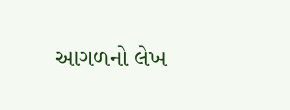આગળનો લેખ